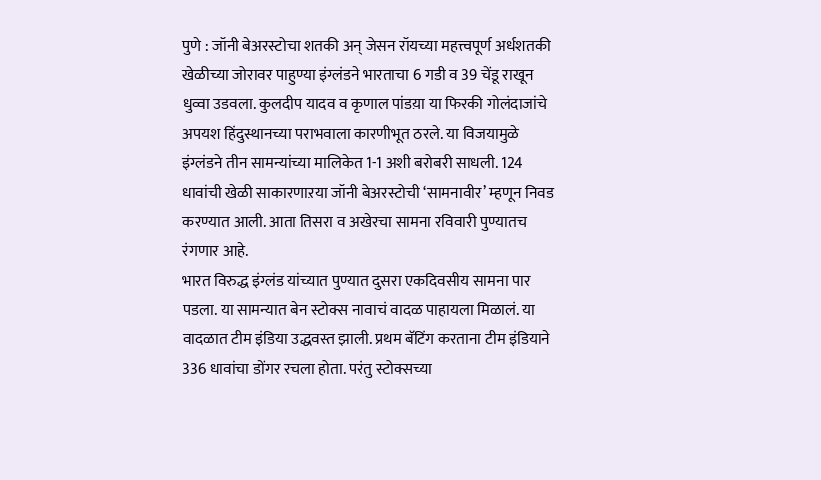पुणे : जॉनी बेअरस्टोचा शतकी अन् जेसन रॉयच्या महत्त्वपूर्ण अर्धशतकी खेळीच्या जोरावर पाहुण्या इंग्लंडने भारताचा 6 गडी व 39 चेंडू राखून धुव्वा उडवला. कुलदीप यादव व कृणाल पांडय़ा या फिरकी गोलंदाजांचे अपयश हिंदुस्थानच्या पराभवाला कारणीभूत ठरले. या विजयामुळे इंग्लंडने तीन सामन्यांच्या मालिकेत 1-1 अशी बरोबरी साधली. 124 धावांची खेळी साकारणाऱया जॉनी बेअरस्टोची ‘सामनावीर’ म्हणून निवड करण्यात आली. आता तिसरा व अखेरचा सामना रविवारी पुण्यातच रंगणार आहे.
भारत विरुद्ध इंग्लंड यांच्यात पुण्यात दुसरा एकदिवसीय सामना पार पडला. या सामन्यात बेन स्टोक्स नावाचं वादळ पाहायला मिळालं. या वादळात टीम इंडिया उद्धवस्त झाली. प्रथम बॅटिंग करताना टीम इंडियाने 336 धावांचा डोंगर रचला होता. परंतु स्टोक्सच्या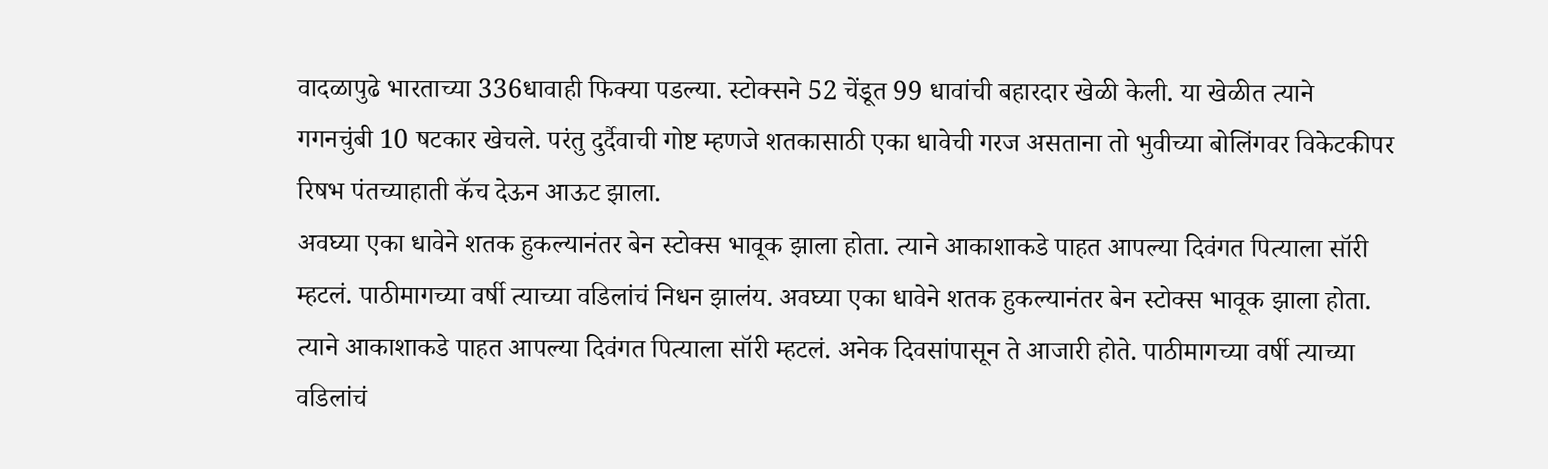वादळापुढे भारताच्या 336धावाही फिक्या पडल्या. स्टोक्सने 52 चेंडूत 99 धावांची बहारदार खेळी केली. या खेळीत त्याने गगनचुंबी 10 षटकार खेचले. परंतु दुर्दैवाची गोष्ट म्हणजे शतकासाठी एका धावेची गरज असताना तो भुवीच्या बोलिंगवर विकेटकीपर रिषभ पंतच्याहाती कॅच देऊन आऊट झाला.
अवघ्या एका धावेने शतक हुकल्यानंतर बेन स्टोक्स भावूक झाला होता. त्याने आकाशाकडे पाहत आपल्या दिवंगत पित्याला सॉरी म्हटलं. पाठीमागच्या वर्षी त्याच्या वडिलांचं निधन झालंय. अवघ्या एका धावेने शतक हुकल्यानंतर बेन स्टोक्स भावूक झाला होता. त्याने आकाशाकडे पाहत आपल्या दिवंगत पित्याला सॉरी म्हटलं. अनेक दिवसांपासून ते आजारी होते. पाठीमागच्या वर्षी त्याच्या वडिलांचं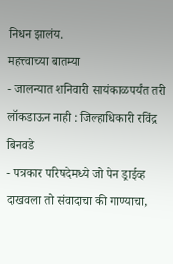निधन झालंय.
महत्त्वाच्या बातम्या
- जालन्यात शनिवारी सायंकाळपर्यंत तरी लॉकडाऊन नाही : जिल्हाधिकारी रविंद्र बिनवडे
- पत्रकार परिषदेमध्ये जो पेन ड्राईव्ह दाखवला तो संवादाचा की गाण्याचा,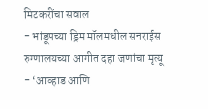मिटकरींचा सवाल
- भांडूपच्या ड्रिम मॉलमधील सनराईस रुग्णालयच्या आगीत दहा जणांचा मृत्यू
- ‘आव्हाड आणि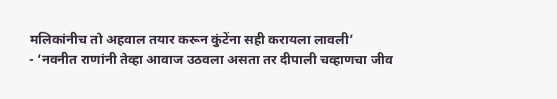मलिकांनीच तो अहवाल तयार करून कुंटेंना सही करायला लावली’
- ‘नवनीत राणांनी तेव्हा आवाज उठवला असता तर दीपाली चव्हाणचा जीव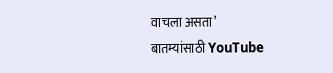वाचला असता’
बातम्यांसाठी YouTube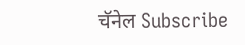चॅनेल Subscribe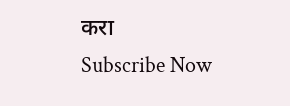करा
Subscribe Now